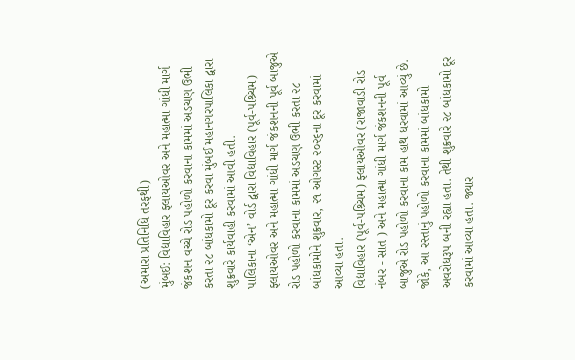(અમારા પ્રતિનિધિ તરફથી)
મુંબઈ: વિદ્યાવિહાર ફ્લાયઓવર અને મહાત્મા ગાંધી માર્ગ જંકશન વચ્ચે રોડ પહોળો કરવાના કામમાં અડચણ ઉભી કરતા ૨૮ બાંધકામો દૂર કરવા મુંબઈ મહાનગરપાલિકા દ્વારા શુક્રવારે કાર્યવાહી કરવામાં આવી હતી.
પાલિકાના ‘એન’ વોર્ડ દ્વારા વિદ્યાવિહાર (પૂર્વ-પશ્ર્ચિમ) ફ્લાયઓવર અને મહાત્મા ગાંધી માર્ગ જંકશનની પૂર્વ બાજુએ રોડ પહોળો કરવાના કામમાં અડચણ ઉભી કરતા ૨૮ બાંધકામોને શુક્રવાર, ૨૧ ઓગસ્ટ ૨૦૨૬ના દૂર કરવામાં આવ્યા હતા.
વિદ્યાવિહાર (પૂર્વ-પશ્ર્ચિમ) ફ્લાયઓવર (રાજાવાડી રોડ નંબર - સાત ) અને મહાત્મા ગાંધી માર્ગ જંકશનની પૂર્વ બાજુએ રોડ પહોળો કરવાના કામ હાથ ધરવામાં આવ્યું છે. જોકે, આ રસ્તાનું પહોળો કરવાના કામમાં બાંધકામો અવરોધરૂપ બની રહ્યા હતા. તેથી શુક્રવારે ૨૮ બાંધકામો દૂર કરવામાં આવ્યા હતા. જ્યાર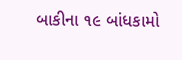બાકીના ૧૯ બાંધકામો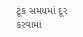ટૂંક સમયમાં દૂર કરવામાં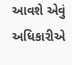આવશે એવું અધિકારીએ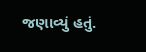જણાવ્યું હતું.